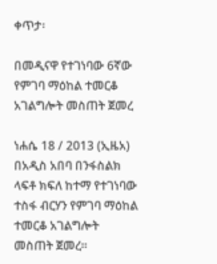ቀጥታ፡

በመዲናዋ የተገነባው 6ኛው የምገባ ማዕከል ተመርቆ አገልግሎት መስጠት ጀመረ

ነሐሴ 18 / 2013 (ኢዜአ) በአዲስ አበባ በንፋስልክ ላፍቶ ክፍለ ከተማ የተገነባው ተስፋ ብርሃን የምገባ ማዕከል ተመርቆ አገልግሎት መስጠት ጀመረ።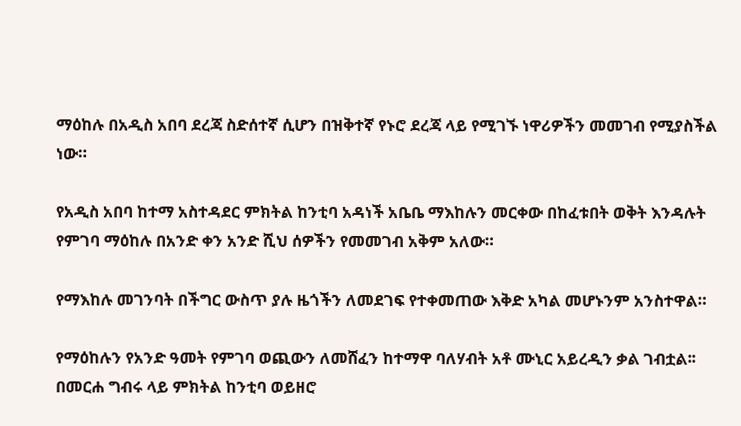ማዕከሉ በአዲስ አበባ ደረጃ ስድሰተኛ ሲሆን በዝቅተኛ የኑሮ ደረጃ ላይ የሚገኙ ነዋሪዎችን መመገብ የሚያስችል ነው።

የአዲስ አበባ ከተማ አስተዳደር ምክትል ከንቲባ አዳነች አቤቤ ማእከሉን መርቀው በከፈቱበት ወቅት እንዳሉት የምገባ ማዕከሉ በአንድ ቀን አንድ ሺህ ሰዎችን የመመገብ አቅም አለው።

የማእከሉ መገንባት በችግር ውስጥ ያሉ ዜጎችን ለመደገፍ የተቀመጠው እቅድ አካል መሆኑንም አንስተዋል።

የማዕከሉን የአንድ ዓመት የምገባ ወጪውን ለመሸፈን ከተማዋ ባለሃብት አቶ ሙኒር አይረዲን ቃል ገብቷል፡፡
በመርሐ ግብሩ ላይ ምክትል ከንቲባ ወይዘሮ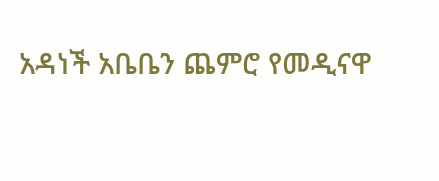አዳነች አቤቤን ጨምሮ የመዲናዋ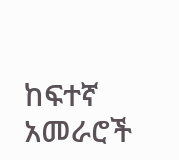ከፍተኛ አመራሮች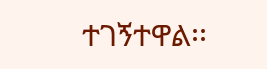ተገኝተዋል፡፡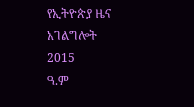የኢትዮጵያ ዜና አገልግሎት
2015
ዓ.ም